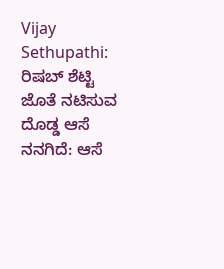Vijay Sethupathi: ರಿಷಬ್ ಶೆಟ್ಟಿ ಜೊತೆ ನಟಿಸುವ ದೊಡ್ಡ ಆಸೆ ನನಗಿದೆ: ಆಸೆ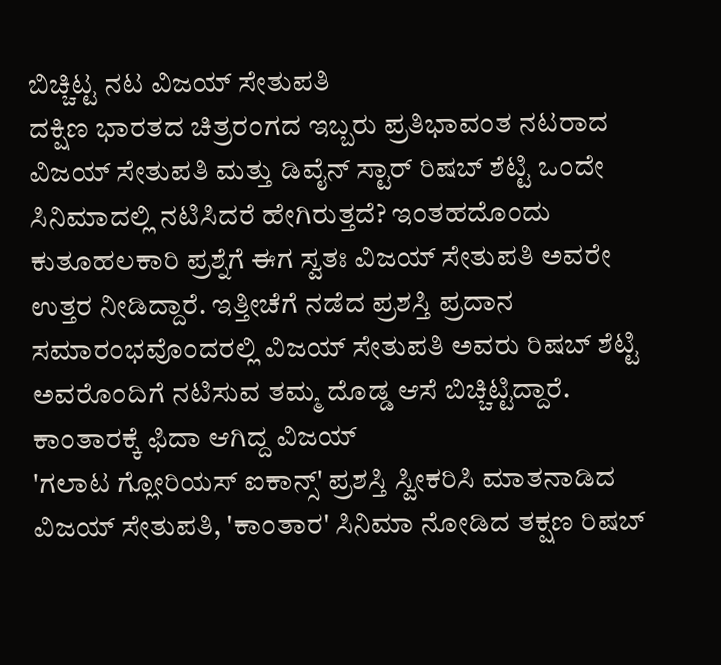ಬಿಚ್ಚಿಟ್ಟ ನಟ ವಿಜಯ್ ಸೇತುಪತಿ
ದಕ್ಷಿಣ ಭಾರತದ ಚಿತ್ರರಂಗದ ಇಬ್ಬರು ಪ್ರತಿಭಾವಂತ ನಟರಾದ ವಿಜಯ್ ಸೇತುಪತಿ ಮತ್ತು ಡಿವೈನ್ ಸ್ಟಾರ್ ರಿಷಬ್ ಶೆಟ್ಟಿ ಒಂದೇ ಸಿನಿಮಾದಲ್ಲಿ ನಟಿಸಿದರೆ ಹೇಗಿರುತ್ತದೆ? ಇಂತಹದೊಂದು ಕುತೂಹಲಕಾರಿ ಪ್ರಶ್ನೆಗೆ ಈಗ ಸ್ವತಃ ವಿಜಯ್ ಸೇತುಪತಿ ಅವರೇ ಉತ್ತರ ನೀಡಿದ್ದಾರೆ. ಇತ್ತೀಚೆಗೆ ನಡೆದ ಪ್ರಶಸ್ತಿ ಪ್ರದಾನ ಸಮಾರಂಭವೊಂದರಲ್ಲಿ ವಿಜಯ್ ಸೇತುಪತಿ ಅವರು ರಿಷಬ್ ಶೆಟ್ಟಿ ಅವರೊಂದಿಗೆ ನಟಿಸುವ ತಮ್ಮ ದೊಡ್ಡ ಆಸೆ ಬಿಚ್ಚಿಟ್ಟಿದ್ದಾರೆ.
ಕಾಂತಾರಕ್ಕೆ ಫಿದಾ ಆಗಿದ್ದ ವಿಜಯ್
'ಗಲಾಟ ಗ್ಲೋರಿಯಸ್ ಐಕಾನ್ಸ್' ಪ್ರಶಸ್ತಿ ಸ್ವೀಕರಿಸಿ ಮಾತನಾಡಿದ ವಿಜಯ್ ಸೇತುಪತಿ, 'ಕಾಂತಾರ' ಸಿನಿಮಾ ನೋಡಿದ ತಕ್ಷಣ ರಿಷಬ್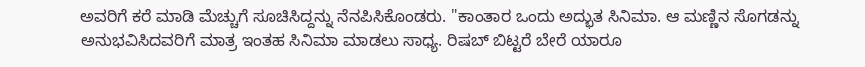ಅವರಿಗೆ ಕರೆ ಮಾಡಿ ಮೆಚ್ಚುಗೆ ಸೂಚಿಸಿದ್ದನ್ನು ನೆನಪಿಸಿಕೊಂಡರು. "ಕಾಂತಾರ ಒಂದು ಅದ್ಭುತ ಸಿನಿಮಾ. ಆ ಮಣ್ಣಿನ ಸೊಗಡನ್ನು ಅನುಭವಿಸಿದವರಿಗೆ ಮಾತ್ರ ಇಂತಹ ಸಿನಿಮಾ ಮಾಡಲು ಸಾಧ್ಯ. ರಿಷಬ್ ಬಿಟ್ಟರೆ ಬೇರೆ ಯಾರೂ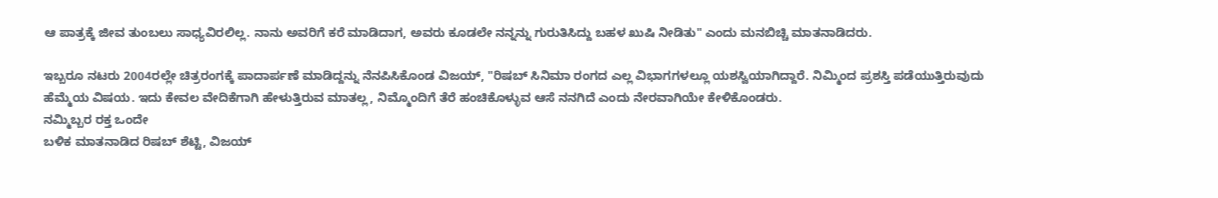ಆ ಪಾತ್ರಕ್ಕೆ ಜೀವ ತುಂಬಲು ಸಾಧ್ಯವಿರಲಿಲ್ಲ. ನಾನು ಅವರಿಗೆ ಕರೆ ಮಾಡಿದಾಗ, ಅವರು ಕೂಡಲೇ ನನ್ನನ್ನು ಗುರುತಿಸಿದ್ದು ಬಹಳ ಖುಷಿ ನೀಡಿತು" ಎಂದು ಮನಬಿಚ್ಚಿ ಮಾತನಾಡಿದರು.

ಇಬ್ಬರೂ ನಟರು 2004ರಲ್ಲೇ ಚಿತ್ರರಂಗಕ್ಕೆ ಪಾದಾರ್ಪಣೆ ಮಾಡಿದ್ದನ್ನು ನೆನಪಿಸಿಕೊಂಡ ವಿಜಯ್, "ರಿಷಬ್ ಸಿನಿಮಾ ರಂಗದ ಎಲ್ಲ ವಿಭಾಗಗಳಲ್ಲೂ ಯಶಸ್ವಿಯಾಗಿದ್ದಾರೆ. ನಿಮ್ಮಿಂದ ಪ್ರಶಸ್ತಿ ಪಡೆಯುತ್ತಿರುವುದು ಹೆಮ್ಮೆಯ ವಿಷಯ. ಇದು ಕೇವಲ ವೇದಿಕೆಗಾಗಿ ಹೇಳುತ್ತಿರುವ ಮಾತಲ್ಲ, ನಿಮ್ಮೊಂದಿಗೆ ತೆರೆ ಹಂಚಿಕೊಳ್ಳುವ ಆಸೆ ನನಗಿದೆ ಎಂದು ನೇರವಾಗಿಯೇ ಕೇಳಿಕೊಂಡರು.
ನಮ್ಮಿಬ್ಬರ ರಕ್ತ ಒಂದೇ
ಬಳಿಕ ಮಾತನಾಡಿದ ರಿಷಬ್ ಶೆಟ್ಟಿ, ವಿಜಯ್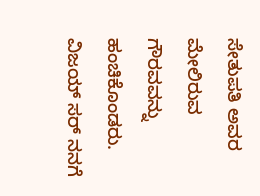ಸೇತುಪತಿ ಅವರ ಮೇಲಿರುವ ಗೌರವವನ್ನು ಹಂಚಿಕೊಂಡರು. ವಿಜಯ್ ಸರ್ ನನಗೆ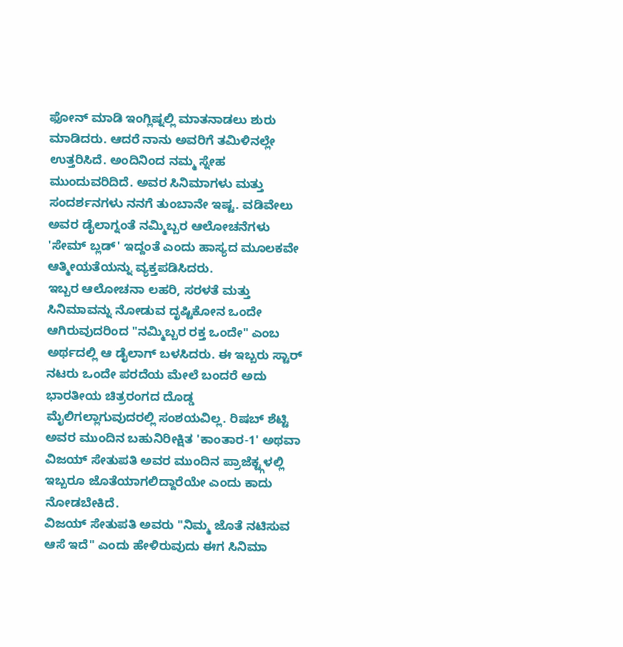ಫೋನ್ ಮಾಡಿ ಇಂಗ್ಲಿಷ್ನಲ್ಲಿ ಮಾತನಾಡಲು ಶುರು ಮಾಡಿದರು. ಆದರೆ ನಾನು ಅವರಿಗೆ ತಮಿಳಿನಲ್ಲೇ ಉತ್ತರಿಸಿದೆ. ಅಂದಿನಿಂದ ನಮ್ಮ ಸ್ನೇಹ ಮುಂದುವರಿದಿದೆ. ಅವರ ಸಿನಿಮಾಗಳು ಮತ್ತು ಸಂದರ್ಶನಗಳು ನನಗೆ ತುಂಬಾನೇ ಇಷ್ಟ. ವಡಿವೇಲು ಅವರ ಡೈಲಾಗ್ನಂತೆ ನಮ್ಮಿಬ್ಬರ ಆಲೋಚನೆಗಳು 'ಸೇಮ್ ಬ್ಲಡ್' ಇದ್ದಂತೆ ಎಂದು ಹಾಸ್ಯದ ಮೂಲಕವೇ ಆತ್ಮೀಯತೆಯನ್ನು ವ್ಯಕ್ತಪಡಿಸಿದರು.
ಇಬ್ಬರ ಆಲೋಚನಾ ಲಹರಿ, ಸರಳತೆ ಮತ್ತು ಸಿನಿಮಾವನ್ನು ನೋಡುವ ದೃಷ್ಟಿಕೋನ ಒಂದೇ ಆಗಿರುವುದರಿಂದ "ನಮ್ಮಿಬ್ಬರ ರಕ್ತ ಒಂದೇ" ಎಂಬ ಅರ್ಥದಲ್ಲಿ ಆ ಡೈಲಾಗ್ ಬಳಸಿದರು. ಈ ಇಬ್ಬರು ಸ್ಟಾರ್ ನಟರು ಒಂದೇ ಪರದೆಯ ಮೇಲೆ ಬಂದರೆ ಅದು ಭಾರತೀಯ ಚಿತ್ರರಂಗದ ದೊಡ್ಡ ಮೈಲಿಗಲ್ಲಾಗುವುದರಲ್ಲಿ ಸಂಶಯವಿಲ್ಲ. ರಿಷಬ್ ಶೆಟ್ಟಿ ಅವರ ಮುಂದಿನ ಬಹುನಿರೀಕ್ಷಿತ 'ಕಾಂತಾರ-1' ಅಥವಾ ವಿಜಯ್ ಸೇತುಪತಿ ಅವರ ಮುಂದಿನ ಪ್ರಾಜೆಕ್ಟ್ಗಳಲ್ಲಿ ಇಬ್ಬರೂ ಜೊತೆಯಾಗಲಿದ್ದಾರೆಯೇ ಎಂದು ಕಾದು ನೋಡಬೇಕಿದೆ.
ವಿಜಯ್ ಸೇತುಪತಿ ಅವರು "ನಿಮ್ಮ ಜೊತೆ ನಟಿಸುವ ಆಸೆ ಇದೆ" ಎಂದು ಹೇಳಿರುವುದು ಈಗ ಸಿನಿಮಾ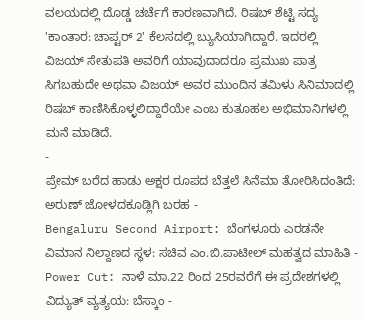ವಲಯದಲ್ಲಿ ದೊಡ್ಡ ಚರ್ಚೆಗೆ ಕಾರಣವಾಗಿದೆ. ರಿಷಬ್ ಶೆಟ್ಟಿ ಸದ್ಯ 'ಕಾಂತಾರ: ಚಾಪ್ಟರ್ 2' ಕೆಲಸದಲ್ಲಿ ಬ್ಯುಸಿಯಾಗಿದ್ದಾರೆ. ಇದರಲ್ಲಿ ವಿಜಯ್ ಸೇತುಪತಿ ಅವರಿಗೆ ಯಾವುದಾದರೂ ಪ್ರಮುಖ ಪಾತ್ರ ಸಿಗಬಹುದೇ ಅಥವಾ ವಿಜಯ್ ಅವರ ಮುಂದಿನ ತಮಿಳು ಸಿನಿಮಾದಲ್ಲಿ ರಿಷಬ್ ಕಾಣಿಸಿಕೊಳ್ಳಲಿದ್ದಾರೆಯೇ ಎಂಬ ಕುತೂಹಲ ಅಭಿಮಾನಿಗಳಲ್ಲಿ ಮನೆ ಮಾಡಿದೆ.
-
ಪ್ರೇಮ್ ಬರೆದ ಹಾಡು ಅಕ್ಷರ ರೂಪದ ಬೆತ್ತಲೆ ಸಿನೆಮಾ ತೋರಿಸಿದಂತಿದೆ: ಅರುಣ್ ಜೋಳದಕೂಡ್ಲಿಗಿ ಬರಹ -
Bengaluru Second Airport: ಬೆಂಗಳೂರು ಎರಡನೇ ವಿಮಾನ ನಿಲ್ದಾಣದ ಸ್ಥಳ: ಸಚಿವ ಎಂ.ಬಿ.ಪಾಟೀಲ್ ಮಹತ್ವದ ಮಾಹಿತಿ -
Power Cut: ನಾಳೆ ಮಾ.22 ರಿಂದ 25ರವರೆಗೆ ಈ ಪ್ರದೇಶಗಳಲ್ಲಿ ವಿದ್ಯುತ್ ವ್ಯತ್ಯಯ: ಬೆಸ್ಕಾಂ -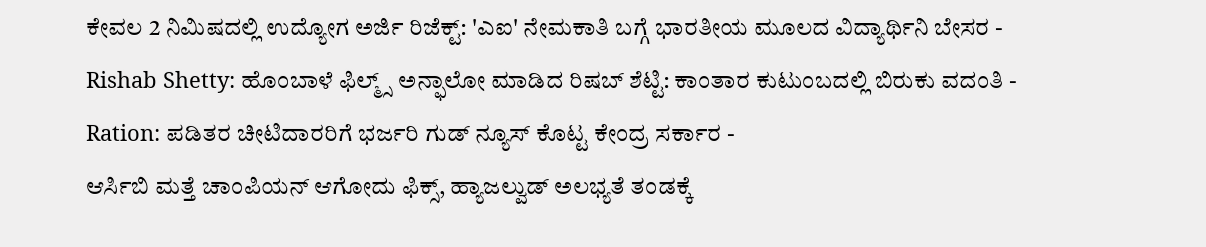ಕೇವಲ 2 ನಿಮಿಷದಲ್ಲಿ ಉದ್ಯೋಗ ಅರ್ಜಿ ರಿಜೆಕ್ಟ್: 'ಎಐ' ನೇಮಕಾತಿ ಬಗ್ಗೆ ಭಾರತೀಯ ಮೂಲದ ವಿದ್ಯಾರ್ಥಿನಿ ಬೇಸರ -
Rishab Shetty: ಹೊಂಬಾಳೆ ಫಿಲ್ಮ್ಸ್ ಅನ್ಫಾಲೋ ಮಾಡಿದ ರಿಷಬ್ ಶೆಟ್ಟಿ: ಕಾಂತಾರ ಕುಟುಂಬದಲ್ಲಿ ಬಿರುಕು ವದಂತಿ -
Ration: ಪಡಿತರ ಚೀಟಿದಾರರಿಗೆ ಭರ್ಜರಿ ಗುಡ್ ನ್ಯೂಸ್ ಕೊಟ್ಟ ಕೇಂದ್ರ ಸರ್ಕಾರ -
ಆರ್ಸಿಬಿ ಮತ್ತೆ ಚಾಂಪಿಯನ್ ಆಗೋದು ಫಿಕ್ಸ್, ಹ್ಯಾಜಲ್ವುಡ್ ಅಲಭ್ಯತೆ ತಂಡಕ್ಕೆ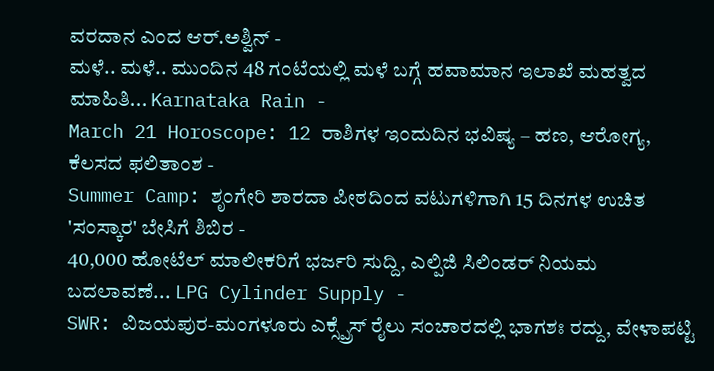ವರದಾನ ಎಂದ ಆರ್.ಅಶ್ವಿನ್ -
ಮಳೆ.. ಮಳೆ.. ಮುಂದಿನ 48 ಗಂಟೆಯಲ್ಲಿ ಮಳೆ ಬಗ್ಗೆ ಹವಾಮಾನ ಇಲಾಖೆ ಮಹತ್ವದ ಮಾಹಿತಿ... Karnataka Rain -
March 21 Horoscope: 12 ರಾಶಿಗಳ ಇಂದುದಿನ ಭವಿಷ್ಯ – ಹಣ, ಆರೋಗ್ಯ, ಕೆಲಸದ ಫಲಿತಾಂಶ -
Summer Camp: ಶೃಂಗೇರಿ ಶಾರದಾ ಪೀಠದಿಂದ ವಟುಗಳಿಗಾಗಿ 15 ದಿನಗಳ ಉಚಿತ 'ಸಂಸ್ಕಾರ' ಬೇಸಿಗೆ ಶಿಬಿರ -
40,000 ಹೋಟೆಲ್ ಮಾಲೀಕರಿಗೆ ಭರ್ಜರಿ ಸುದ್ದಿ, ಎಲ್ಪಿಜಿ ಸಿಲಿಂಡರ್ ನಿಯಮ ಬದಲಾವಣೆ... LPG Cylinder Supply -
SWR: ವಿಜಯಪುರ-ಮಂಗಳೂರು ಎಕ್ಸ್ಪ್ರೆಸ್ ರೈಲು ಸಂಚಾರದಲ್ಲಿ ಭಾಗಶಃ ರದ್ದು, ವೇಳಾಪಟ್ಟಿ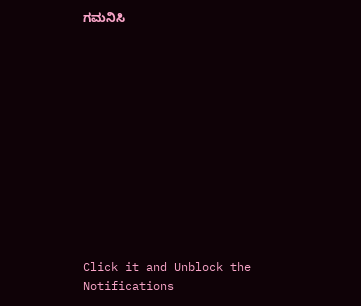ಗಮನಿಸಿ












Click it and Unblock the Notifications